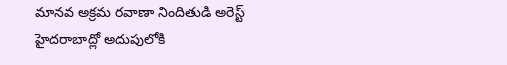మానవ అక్రమ రవాణా నిందితుడి అరెస్ట్
హైదరాబాద్లో అదుపులోకి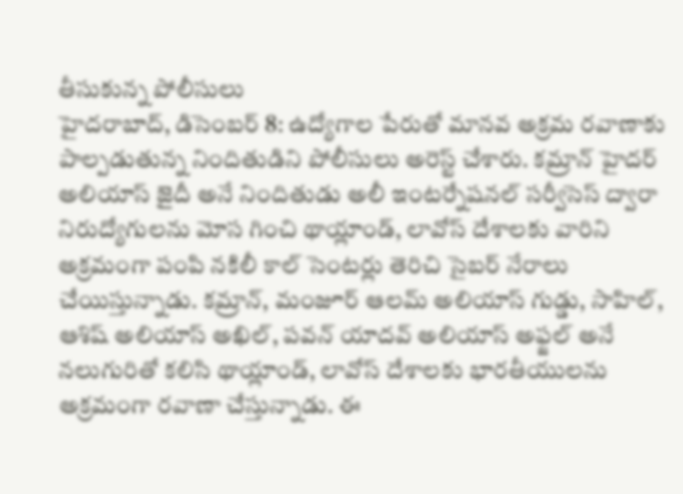తీసుకున్న పోలీసులు
హైదరాబాద్, డిసెంబర్ 8: ఉద్యోగాల పేరుతో మానవ అక్రమ రవాణాకు పాల్పడుతున్న నిందితుడిని పోలీసులు అరెస్ట్ చేశారు. కమ్రాన్ హైదర్ అలియాస్ జైదీ అనే నిందితుడు అలీ ఇంటర్నేషనల్ సర్వీసెస్ ద్వారా నిరుద్యోగులను మోస గించి థాయ్లాండ్, లావోస్ దేశాలకు వారిని అక్రమంగా పంపి నకిలీ కాల్ సెంటర్లు తెరిచి సైబర్ నేరాలు చేయిస్తున్నాడు. కమ్రాన్, మంజూర్ ఆలమ్ అలియాస్ గుడ్డు, సాహిల్, ఆశిష్ అలియాస్ అఖిల్, పవన్ యాదవ్ అలియాస్ అఫ్జల్ అనే నలుగురితో కలిసి థాయ్లాండ్, లావోస్ దేశాలకు భారతీయులను అక్రమంగా రవాణా చేస్తున్నాడు. ఈ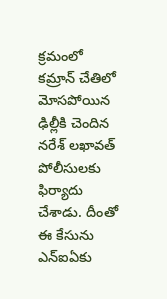క్రమంలో కమ్రాన్ చేతిలో మోసపోయిన ఢిల్లీకి చెందిన నరేశ్ లఖావత్ పోలీసులకు ఫిర్యాదు చేశాడు. దీంతో ఈ కేసును ఎన్ఐఏకు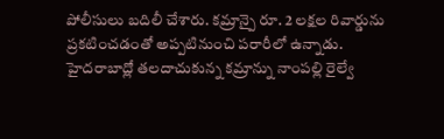పోలీసులు బదిలీ చేశారు. కమ్రాన్పై రూ. 2 లక్షల రివార్డును ప్రకటించడంతో అప్పటినుంచి పరారీలో ఉన్నాడు. హైదరాబాద్లో తలదాచుకున్న కమ్రాన్ను నాంపల్లి రైల్వే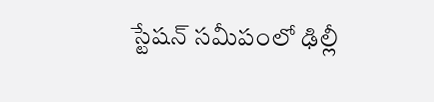స్టేషన్ సమీపంలో ఢిల్లీ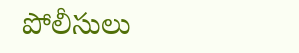పోలీసులు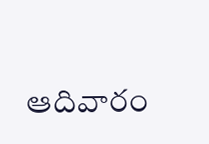ఆదివారం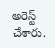అరెస్ట్ చేశారు.